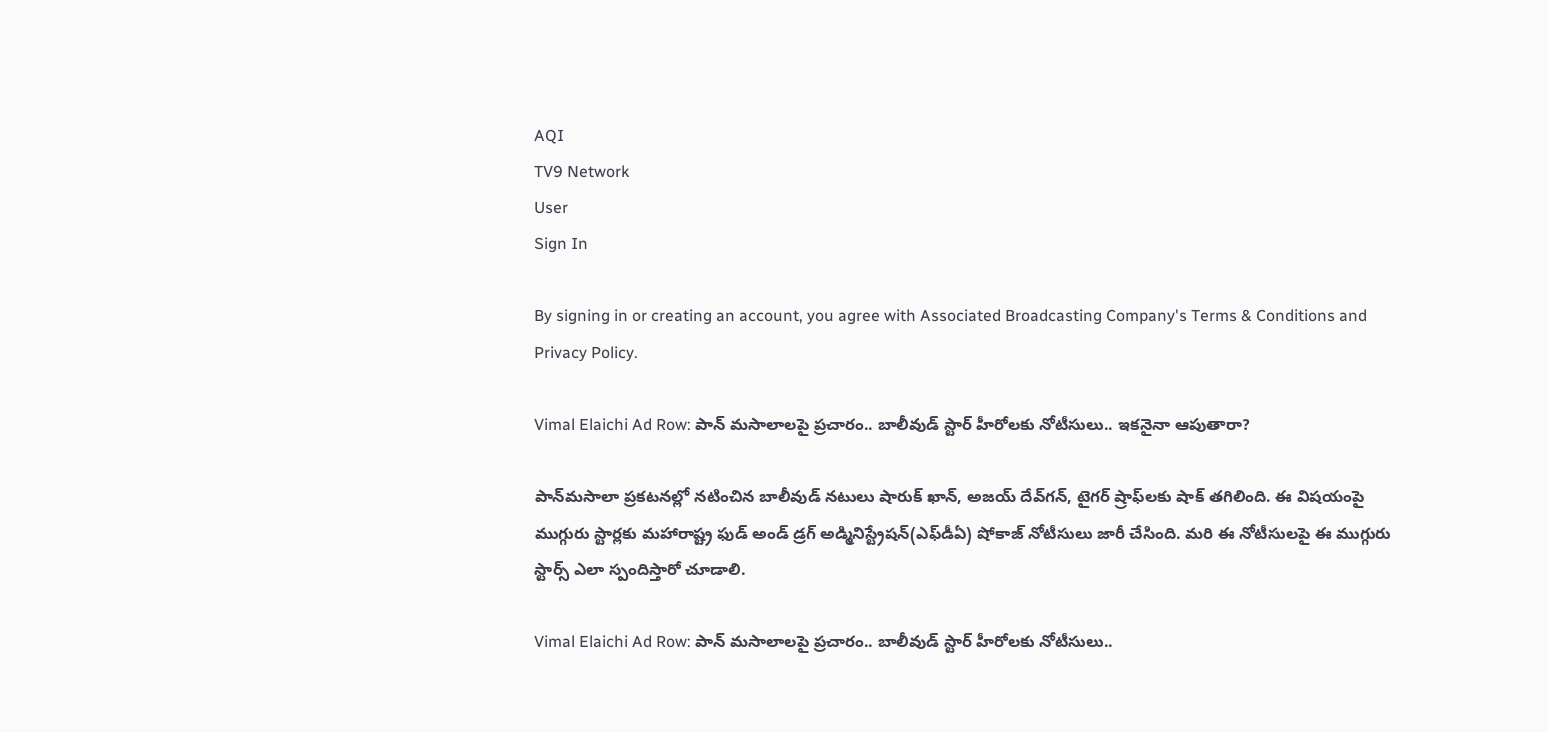AQI
TV9 Network
User
Sign In

By signing in or creating an account, you agree with Associated Broadcasting Company's Terms & Conditions and Privacy Policy.

Vimal Elaichi Ad Row: పాన్ మసాలాలపై ప్రచారం.. బాలీవుడ్ స్టార్ హీరోలకు నోటీసులు.. ఇకనైనా ఆపుతారా?

పాన్‌మసాలా ప్రకటనల్లో నటించిన బాలీవుడ్‌ నటులు షారుక్‌ ఖాన్‌, అజయ్‌ దేవ్‌గన్‌, టైగర్‌ ష్రాఫ్‌లకు షాక్ తగిలింది. ఈ విషయంపై ముగ్గురు స్టార్లకు మహారాష్ట్ర ఫుడ్‌ అండ్‌ డ్రగ్‌ అడ్మినిస్ట్రేషన్‌(ఎఫ్‌డీఏ) షోకాజ్‌ నోటీసులు జారీ చేసింది. మరి ఈ నోటీసులపై ఈ ముగ్గురు స్టార్స్ ఎలా స్పందిస్తారో చూడాలి.

Vimal Elaichi Ad Row: పాన్ మసాలాలపై ప్రచారం.. బాలీవుడ్ స్టార్ హీరోలకు నోటీసులు..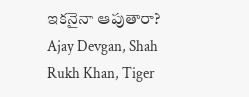ఇకనైనా ఆపుతారా?
Ajay Devgan, Shah Rukh Khan, Tiger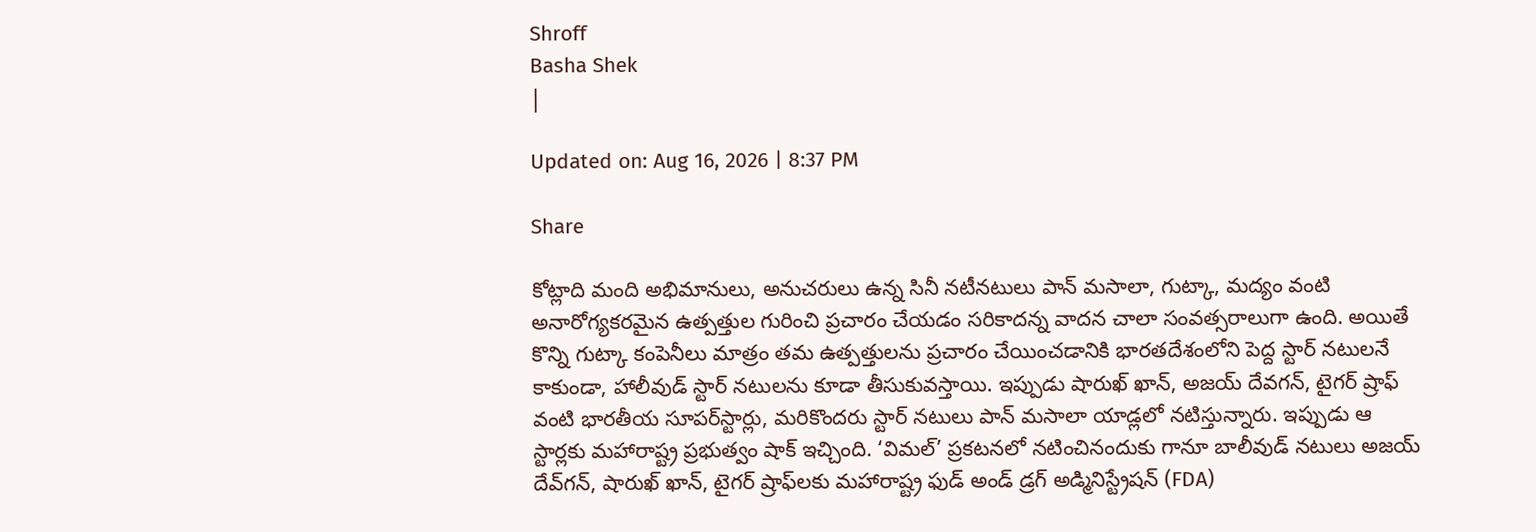Shroff
Basha Shek
|

Updated on: Aug 16, 2026 | 8:37 PM

Share

కోట్లాది మంది అభిమానులు, అనుచరులు ఉన్న సినీ నటీనటులు పాన్ మసాలా, గుట్కా, మద్యం వంటి అనారోగ్యకరమైన ఉత్పత్తుల గురించి ప్రచారం చేయడం సరికాదన్న వాదన చాలా సంవత్సరాలుగా ఉంది. అయితే కొన్ని గుట్కా కంపెనీలు మాత్రం తమ ఉత్పత్తులను ప్రచారం చేయించడానికి భారతదేశంలోని పెద్ద స్టార్ నటులనే కాకుండా, హాలీవుడ్ స్టార్ నటులను కూడా తీసుకువస్తాయి. ఇప్పుడు షారుఖ్ ఖాన్, అజయ్ దేవగన్, టైగర్ ష్రాఫ్ వంటి భారతీయ సూపర్‌స్టార్లు, మరికొందరు స్టార్ నటులు పాన్ మసాలా యాడ్లలో నటిస్తున్నారు. ఇప్పుడు ఆ స్టార్లకు మహారాష్ట్ర ప్రభుత్వం షాక్ ఇచ్చింది. ‘విమల్’ ప్రకటనలో నటించినందుకు గానూ బాలీవుడ్ నటులు అజయ్ దేవ్‌గన్, షారుఖ్ ఖాన్, టైగర్ ష్రాఫ్‌లకు మహారాష్ట్ర ఫుడ్‌ అండ్‌ డ్రగ్‌ అడ్మినిస్ట్రేషన్‌ (FDA)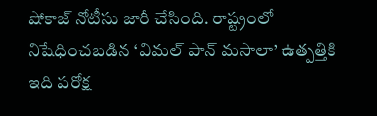షోకాజ్ నోటీసు జారీ చేసింది. రాష్ట్రంలో నిషేధించబడిన ‘విమల్ పాన్ మసాలా’ ఉత్పత్తికి ఇది పరోక్ష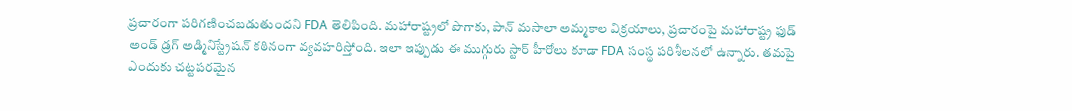ప్రచారంగా పరిగణించబడుతుందని FDA తెలిపింది. మహారాష్ట్రలో పొగాకు, పాన్ మసాలా అమ్మకాల విక్రయాలు, ప్రచారంపై మహారాష్ట్ర ఫుడ్‌ అండ్‌ డ్రగ్‌ అడ్మినిస్ట్రేషన్‌ కఠినంగా వ్యవహరిస్తోంది. ఇలా ఇప్పుడు ఈ ముగ్గురు స్టార్ హీరోలు కూడా FDA సంస్థ పరిశీలనలో ఉన్నారు. తమపై ఎందుకు చట్టపరమైన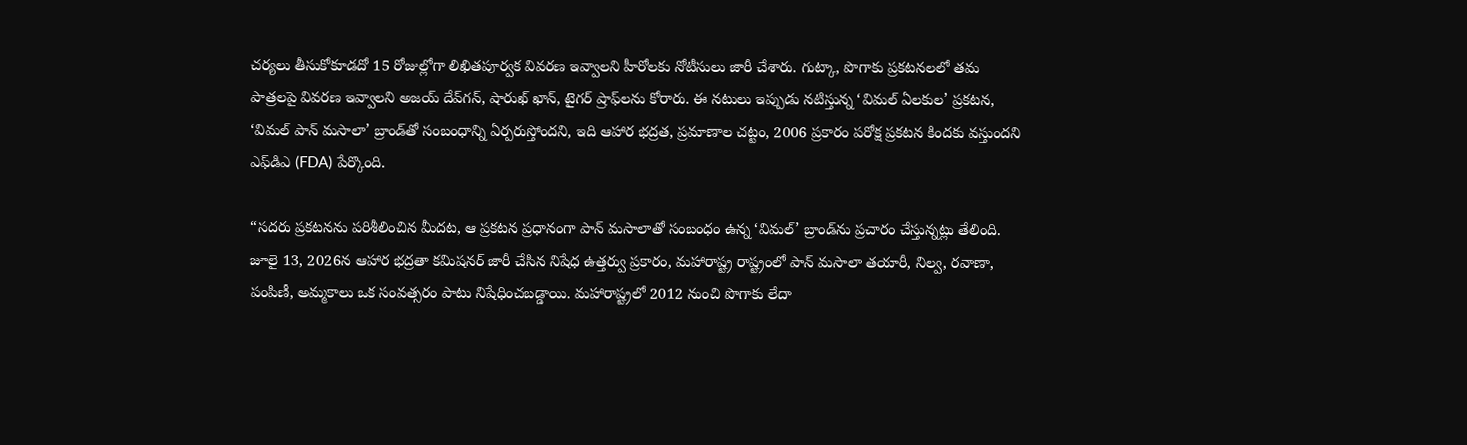చర్యలు తీసుకోకూడదో 15 రోజుల్లోగా లిఖితపూర్వక వివరణ ఇవ్వాలని హీరోలకు నోటీసులు జారీ చేశారు. గుట్కా, పొగాకు ప్రకటనలలో తమ పాత్రలపై వివరణ ఇవ్వాలని అజయ్ దేవ్‌గన్, షారుఖ్ ఖాన్, టైగర్ ష్రాఫ్‌లను కోరారు. ఈ నటులు ఇప్పుడు నటిస్తున్న ‘విమల్ ఏలకుల’ ప్రకటన, ‘విమల్ పాన్ మసాలా’ బ్రాండ్‌తో సంబంధాన్ని ఏర్పరుస్తోందని, ఇది ఆహార భద్రత, ప్రమాణాల చట్టం, 2006 ప్రకారం పరోక్ష ప్రకటన కిందకు వస్తుందని ఎఫ్‌డిఎ (FDA) పేర్కొంది.

“సదరు ప్రకటనను పరిశీలించిన మీదట, ఆ ప్రకటన ప్రధానంగా పాన్ మసాలాతో సంబంధం ఉన్న ‘విమల్’ బ్రాండ్‌ను ప్రచారం చేస్తున్నట్లు తేలింది. జూలై 13, 2026న ఆహార భద్రతా కమిషనర్ జారీ చేసిన నిషేధ ఉత్తర్వు ప్రకారం, మహారాష్ట్ర రాష్ట్రంలో పాన్ మసాలా తయారీ, నిల్వ, రవాణా, పంపిణీ, అమ్మకాలు ఒక సంవత్సరం పాటు నిషేధించబడ్డాయి. మహారాష్ట్రలో 2012 నుంచి పొగాకు లేదా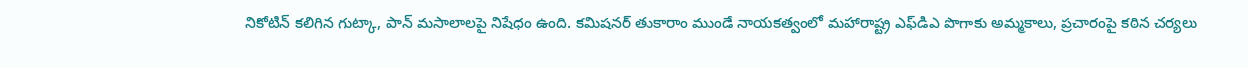నికోటిన్ కలిగిన గుట్కా, పాన్ మసాలాలపై నిషేధం ఉంది. కమిషనర్ తుకారాం ముండే నాయకత్వంలో మహారాష్ట్ర ఎఫ్‌డిఎ పొగాకు అమ్మకాలు, ప్రచారంపై కఠిన చర్యలు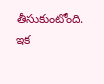తీసుకుంటోంది. ఇక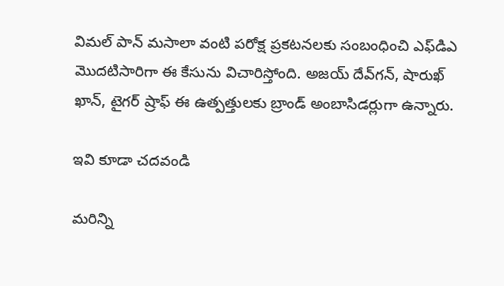విమల్ పాన్ మసాలా వంటి పరోక్ష ప్రకటనలకు సంబంధించి ఎఫ్‌డిఎ మొదటిసారిగా ఈ కేసును విచారిస్తోంది. అజయ్ దేవ్‌గన్, షారుఖ్ ఖాన్, టైగర్ ష్రాఫ్‌ ఈ ఉత్పత్తులకు బ్రాండ్ అంబాసిడర్లుగా ఉన్నారు.

ఇవి కూడా చదవండి

మరిన్ని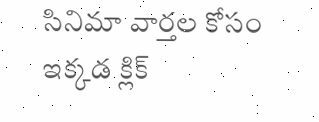సినిమా వార్తల కోసం ఇక్కడ క్లిక్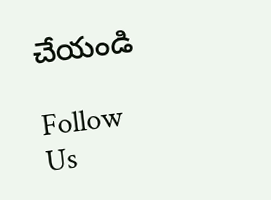చేయండి

Follow Us